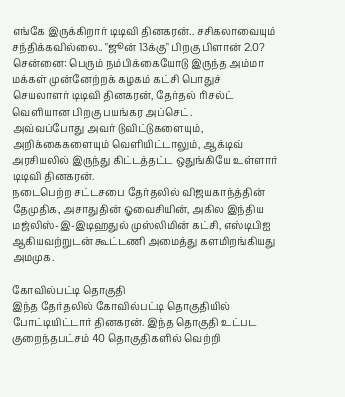எங்கே இருக்கிறார் டிடிவி தினகரன்.. சசிகலாவையும் சந்திக்கவில்லை.. "ஜூன் 13க்கு" பிறகு பிளான் 2.0?
சென்னை: பெரும் நம்பிக்கையோடு இருந்த அம்மா மக்கள் முன்னேற்றக் கழகம் கட்சி பொதுச் செயலாளர் டிடிவி தினகரன், தேர்தல் ரிசல்ட் வெளியான பிறகு பயங்கர அப்செட்.
அவ்வப்போது அவர் டுவிட்டுகளையும், அறிக்கைகளையும் வெளியிட்டாலும், ஆக்டிவ் அரசியலில் இருந்து கிட்டத்தட்ட ஒதுங்கியே உள்ளார் டிடிவி தினகரன்.
நடைபெற்ற சட்டசபை தேர்தலில் விஜயகாந்த்தின் தேமுதிக, அசாதுதின் ஓவைசியின், அகில இந்திய மஜ்லிஸ்-இ-இடிஹதுல் முஸ்லிமின் கட்சி, எஸ்டிபிஐ ஆகியவற்றுடன் கூட்டணி அமைத்து களமிறங்கியது அமமுக.

கோவில்பட்டி தொகுதி
இந்த தேர்தலில் கோவில்பட்டி தொகுதியில் போட்டியிட்டார் தினகரன். இந்த தொகுதி உட்பட குறைந்தபட்சம் 40 தொகுதிகளில் வெற்றி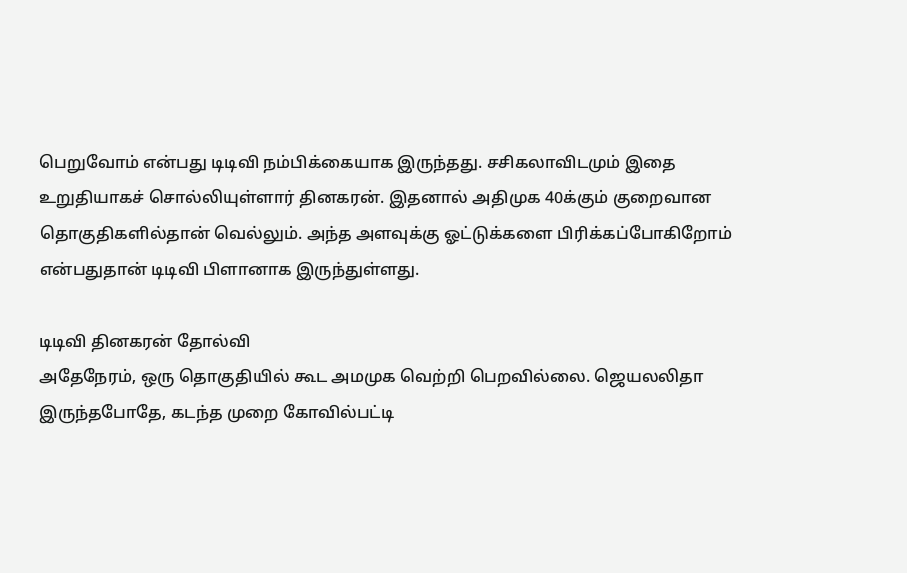பெறுவோம் என்பது டிடிவி நம்பிக்கையாக இருந்தது. சசிகலாவிடமும் இதை உறுதியாகச் சொல்லியுள்ளார் தினகரன். இதனால் அதிமுக 40க்கும் குறைவான தொகுதிகளில்தான் வெல்லும். அந்த அளவுக்கு ஓட்டுக்களை பிரிக்கப்போகிறோம் என்பதுதான் டிடிவி பிளானாக இருந்துள்ளது.

டிடிவி தினகரன் தோல்வி
அதேநேரம், ஒரு தொகுதியில் கூட அமமுக வெற்றி பெறவில்லை. ஜெயலலிதா இருந்தபோதே, கடந்த முறை கோவில்பட்டி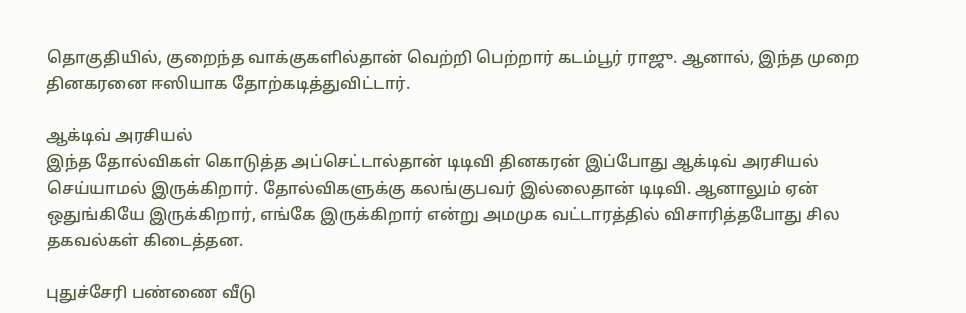தொகுதியில், குறைந்த வாக்குகளில்தான் வெற்றி பெற்றார் கடம்பூர் ராஜு. ஆனால், இந்த முறை தினகரனை ஈஸியாக தோற்கடித்துவிட்டார்.

ஆக்டிவ் அரசியல்
இந்த தோல்விகள் கொடுத்த அப்செட்டால்தான் டிடிவி தினகரன் இப்போது ஆக்டிவ் அரசியல் செய்யாமல் இருக்கிறார். தோல்விகளுக்கு கலங்குபவர் இல்லைதான் டிடிவி. ஆனாலும் ஏன் ஒதுங்கியே இருக்கிறார், எங்கே இருக்கிறார் என்று அமமுக வட்டாரத்தில் விசாரித்தபோது சில தகவல்கள் கிடைத்தன.

புதுச்சேரி பண்ணை வீடு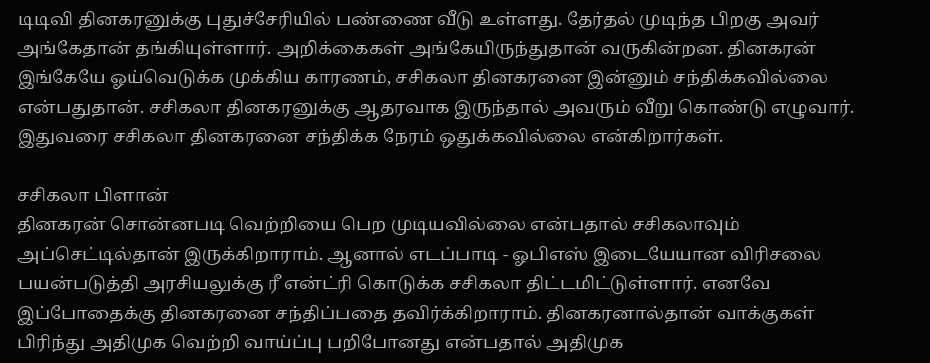டிடிவி தினகரனுக்கு புதுச்சேரியில் பண்ணை வீடு உள்ளது. தேர்தல் முடிந்த பிறகு அவர் அங்கேதான் தங்கியுள்ளார். அறிக்கைகள் அங்கேயிருந்துதான் வருகின்றன. தினகரன் இங்கேயே ஓய்வெடுக்க முக்கிய காரணம், சசிகலா தினகரனை இன்னும் சந்திக்கவில்லை என்பதுதான். சசிகலா தினகரனுக்கு ஆதரவாக இருந்தால் அவரும் வீறு கொண்டு எழுவார். இதுவரை சசிகலா தினகரனை சந்திக்க நேரம் ஒதுக்கவில்லை என்கிறார்கள்.

சசிகலா பிளான்
தினகரன் சொன்னபடி வெற்றியை பெற முடியவில்லை என்பதால் சசிகலாவும் அப்செட்டில்தான் இருக்கிறாராம். ஆனால் எடப்பாடி - ஓபிஎஸ் இடையேயான விரிசலை பயன்படுத்தி அரசியலுக்கு ரீ என்ட்ரி கொடுக்க சசிகலா திட்டமிட்டுள்ளார். எனவே இப்போதைக்கு தினகரனை சந்திப்பதை தவிர்க்கிறாராம். தினகரனால்தான் வாக்குகள் பிரிந்து அதிமுக வெற்றி வாய்ப்பு பறிபோனது என்பதால் அதிமுக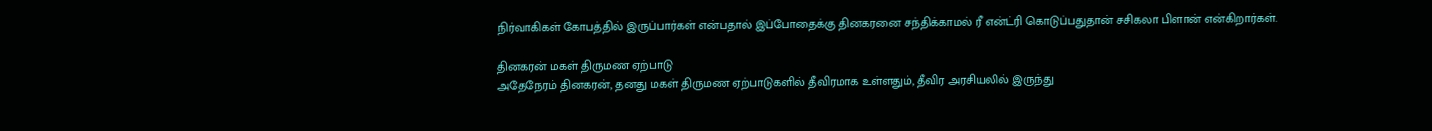நிர்வாகிகள் கோபத்தில் இருப்பார்கள் என்பதால் இப்போதைக்கு தினகரனை சந்திக்காமல் ரீ என்ட்ரி கொடுப்பதுதான் சசிகலா பிளான் என்கிறார்கள்.

தினகரன் மகள் திருமண ஏற்பாடு
அதேநேரம் தினகரன், தனது மகள் திருமண ஏற்பாடுகளில் தீவிரமாக உள்ளதும், தீவிர அரசியலில் இருந்து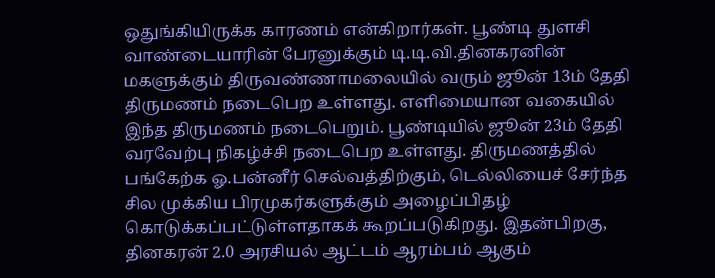ஒதுங்கியிருக்க காரணம் என்கிறார்கள். பூண்டி துளசி வாண்டையாரின் பேரனுக்கும் டி.டி.வி.தினகரனின் மகளுக்கும் திருவண்ணாமலையில் வரும் ஜூன் 13ம் தேதி திருமணம் நடைபெற உள்ளது. எளிமையான வகையில் இந்த திருமணம் நடைபெறும். பூண்டியில் ஜூன் 23ம் தேதி வரவேற்பு நிகழ்ச்சி நடைபெற உள்ளது. திருமணத்தில் பங்கேற்க ஓ.பன்னீர் செல்வத்திற்கும், டெல்லியைச் சேர்ந்த சில முக்கிய பிரமுகர்களுக்கும் அழைப்பிதழ் கொடுக்கப்பட்டுள்ளதாகக் கூறப்படுகிறது. இதன்பிறகு, தினகரன் 2.0 அரசியல் ஆட்டம் ஆரம்பம் ஆகும்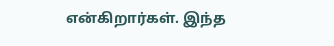என்கிறார்கள். இந்த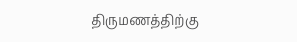திருமணத்திற்கு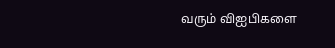வரும் விஐபிகளை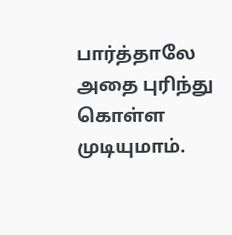பார்த்தாலே அதை புரிந்து கொள்ள முடியுமாம்.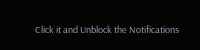Click it and Unblock the Notifications